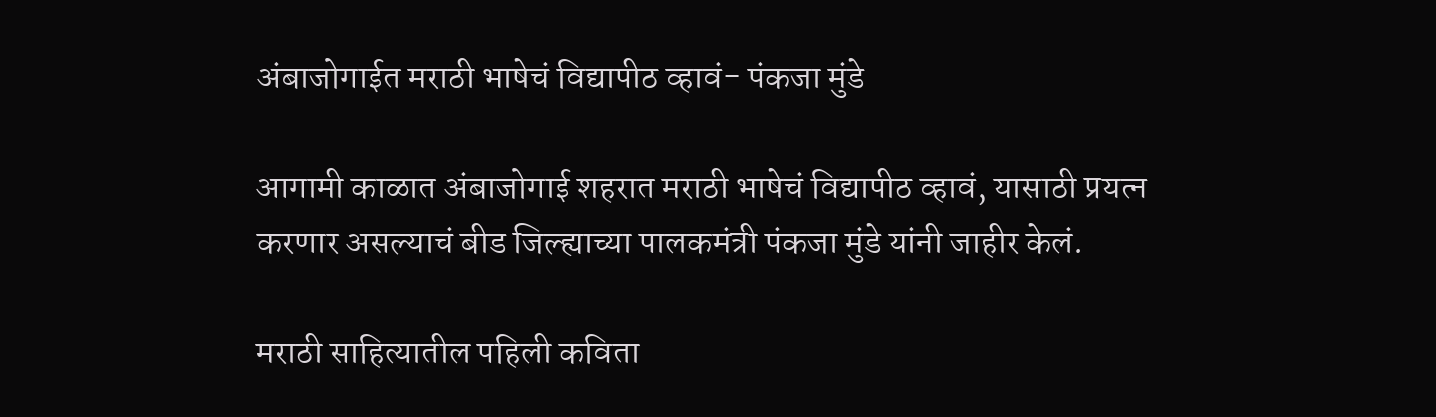अंबाजोगाईत मराठी भाषेचं विद्यापीठ व्हावं- पंकजा मुंडे

आगामी काळात अंबाजोगाई शहरात मराठी भाषेचं विद्यापीठ व्हावं, यासाठी प्रयत्न करणार असल्याचं बीड जिल्ह्याच्या पालकमंत्री पंकजा मुंडे यांनी जाहीर केलं.

मराठी साहित्यातील पहिली कविता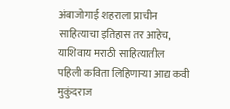अंबाजोगाई शहराला प्राचीन साहित्याचा इतिहास तर आहेच, याशिवाय मराठी साहित्यातील पहिली कविता लिहिणाऱ्या आद्य कवी मुकुंदराज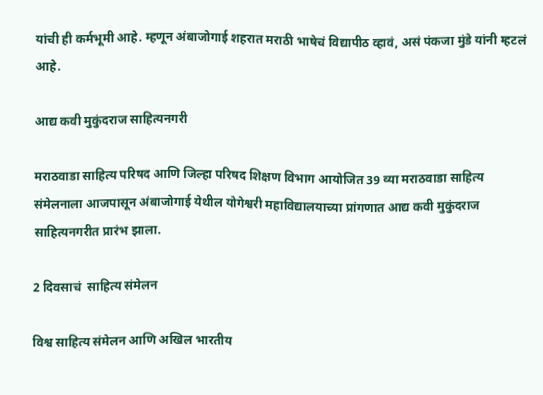यांची ही कर्मभूमी आहे. म्हणून अंबाजोगाई शहरात मराठी भाषेचं विद्यापीठ व्हावं, असं पंकजा मुंडे यांनी म्हटलं आहे.

आद्य कवी मुकुंदराज साहित्यनगरी

मराठवाडा साहित्य परिषद आणि जिल्हा परिषद शिक्षण विभाग आयोजित 39 व्या मराठवाडा साहित्य संमेलनाला आजपासून अंबाजोगाई येथील योगेश्वरी महाविद्यालयाच्या प्रांगणात आद्य कवी मुकुंदराज साहित्यनगरीत प्रारंभ झाला.

2 दिवसाचं  साहित्य संमेलन

विश्व साहित्य संमेलन आणि अखिल भारतीय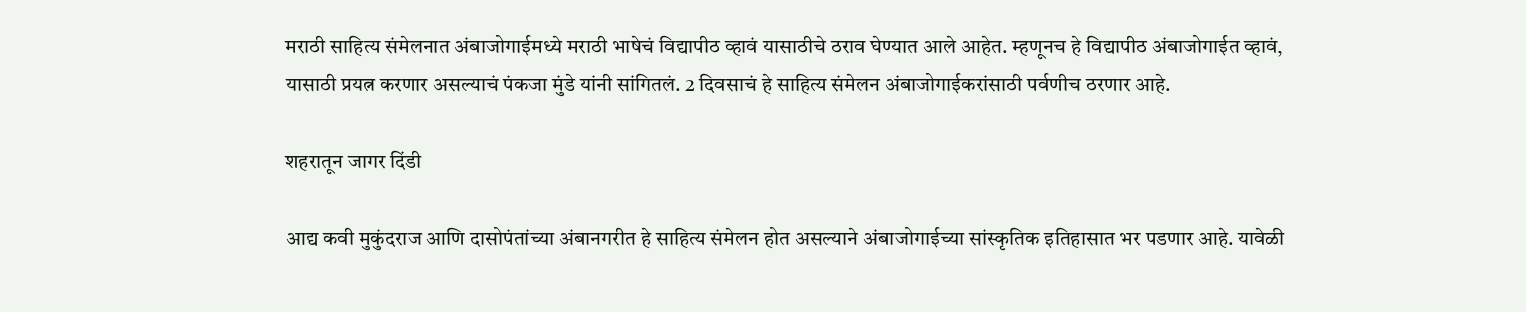मराठी साहित्य संमेलनात अंबाजोगाईमध्ये मराठी भाषेचं विद्यापीठ व्हावं यासाठीचे ठराव घेण्यात आले आहेत. म्हणूनच हे विद्यापीठ अंबाजोगाईत व्हावं, यासाठी प्रयत्न करणार असल्याचं पंकजा मुंडे यांनी सांगितलं. 2 दिवसाचं हे साहित्य संमेलन अंबाजोगाईकरांसाठी पर्वणीच ठरणार आहे.

शहरातून जागर दिंडी

आद्य कवी मुकुंदराज आणि दासोपंतांच्या अंबानगरीत हे साहित्य संमेलन होत असल्याने अंबाजोगाईच्या सांस्कृतिक इतिहासात भर पडणार आहे. यावेळी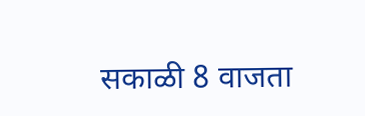सकाळी 8 वाजता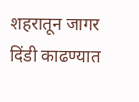शहरातून जागर दिंडी काढण्यात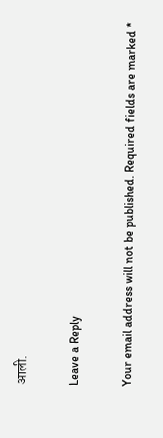आली.

Leave a Reply

Your email address will not be published. Required fields are marked *